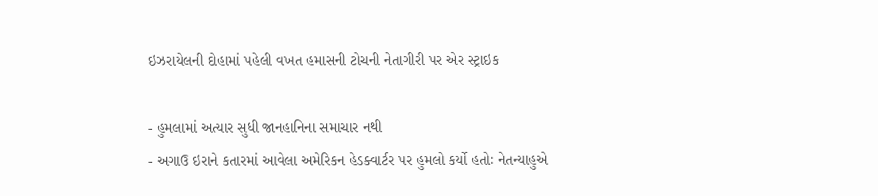ઇઝરાયેલની દોહામાં પહેલી વખત હમાસની ટોચની નેતાગીરી પર એર સ્ટ્રાઇક

- હુમલામાં અત્યાર સુધી જાનહાનિના સમાચાર નથી
- અગાઉ ઇરાને કતારમાં આવેલા અમેરિકન હેડક્વાર્ટર પર હુમલો કર્યો હતોઃ નેતન્યાહુએ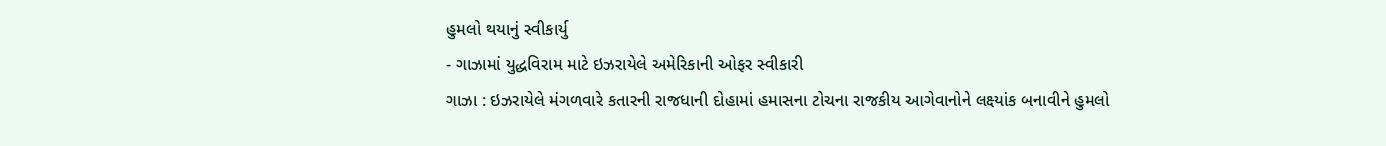હુમલો થયાનું સ્વીકાર્યુ
- ગાઝામાં યુદ્ધવિરામ માટે ઇઝરાયેલે અમેરિકાની ઓફર સ્વીકારી
ગાઝા : ઇઝરાયેલે મંગળવારે કતારની રાજધાની દોહામાં હમાસના ટોચના રાજકીય આગેવાનોને લક્ષ્યાંક બનાવીને હુમલો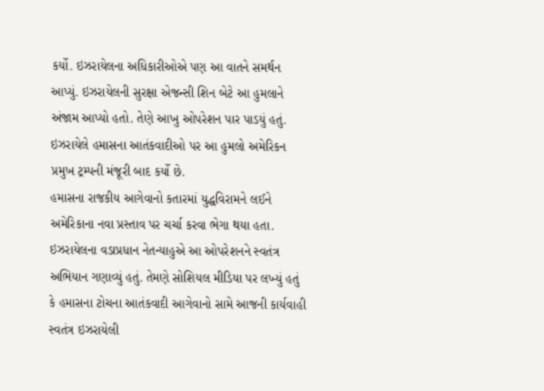કર્યો. ઇઝરાયેલના અધિકારીઓએ પણ આ વાતને સમર્થન આપ્યું. ઇઝરાયેલની સુરક્ષા એજન્સી શિન બેટે આ હુમલાને અંજામ આપ્યો હતો. તેણે આખુ ઓપરેશન પાર પાડયું હતું. ઇઝરાયેલે હમાસના આતંકવાદીઓ પર આ હુમલો અમેરિકન પ્રમુખ ટ્રમ્પની મંજૂરી બાદ કર્યો છે.
હમાસના રાજકીય આગેવાનો કતારમાં યુદ્ધવિરામને લઈને અમેરિકાના નવા પ્રસ્તાવ પર ચર્ચા કરવા ભેગા થયા હતા. ઇઝરાયેલના વડાપ્રધાન નેતન્યાહુએ આ ઓપરેશનને સ્વતંત્ર અભિયાન ગણાવ્યું હતું. તેમણે સોશિયલ મીડિયા પર લખ્યું હતું કે હમાસના ટોચના આતંકવાદી આગેવાનો સામે આજની કાર્યવાહી સ્વતંત્ર ઇઝરાયેલી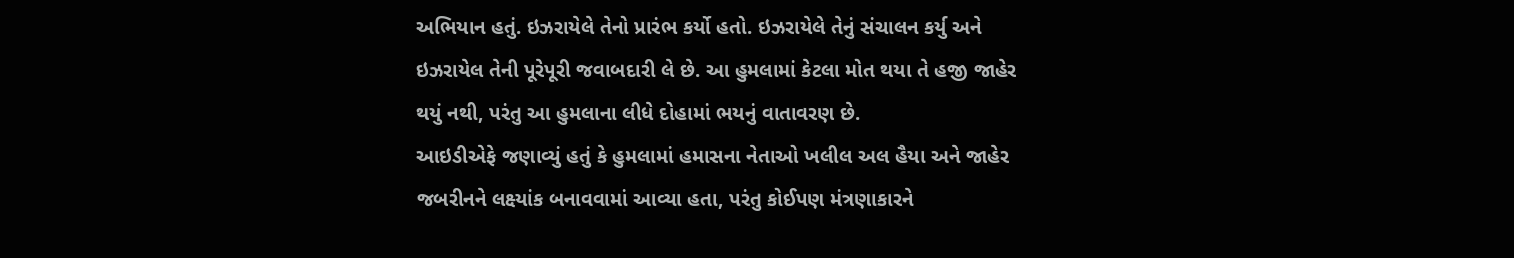અભિયાન હતું. ઇઝરાયેલે તેનો પ્રારંભ કર્યો હતો. ઇઝરાયેલે તેનું સંચાલન કર્યુ અને ઇઝરાયેલ તેની પૂરેપૂરી જવાબદારી લે છે. આ હુમલામાં કેટલા મોત થયા તે હજી જાહેર થયું નથી, પરંતુ આ હુમલાના લીધે દોહામાં ભયનું વાતાવરણ છે.
આઇડીએફે જણાવ્યું હતું કે હુમલામાં હમાસના નેતાઓ ખલીલ અલ હૈયા અને જાહેર જબરીનને લક્ષ્યાંક બનાવવામાં આવ્યા હતા, પરંતુ કોઈપણ મંત્રણાકારને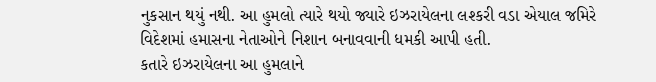નુકસાન થયું નથી. આ હુમલો ત્યારે થયો જ્યારે ઇઝરાયેલના લશ્કરી વડા એયાલ જમિરે વિદેશમાં હમાસના નેતાઓને નિશાન બનાવવાની ધમકી આપી હતી.
કતારે ઇઝરાયેલના આ હુમલાને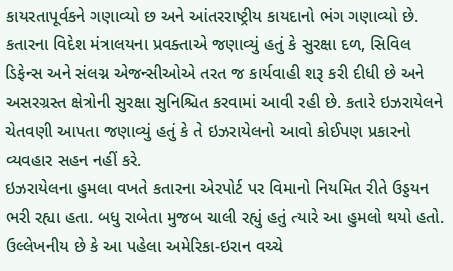કાયરતાપૂર્વકને ગણાવ્યો છ અને આંતરરાષ્ટ્રીય કાયદાનો ભંગ ગણાવ્યો છે. કતારના વિદેશ મંત્રાલયના પ્રવક્તાએ જણાવ્યું હતું કે સુરક્ષા દળ, સિવિલ ડિફેન્સ અને સંલગ્ન એજન્સીઓએ તરત જ કાર્યવાહી શરૂ કરી દીધી છે અને અસરગ્રસ્ત ક્ષેત્રોની સુરક્ષા સુનિશ્ચિત કરવામાં આવી રહી છે. કતારે ઇઝરાયેલને ચેતવણી આપતા જણાવ્યું હતું કે તે ઇઝરાયેલનો આવો કોઈપણ પ્રકારનો વ્યવહાર સહન નહીં કરે.
ઇઝરાયેલના હુમલા વખતે કતારના એરપોર્ટ પર વિમાનો નિયમિત રીતે ઉડ્ડયન ભરી રહ્યા હતા. બધુ રાબેતા મુજબ ચાલી રહ્યું હતું ત્યારે આ હુમલો થયો હતો.
ઉલ્લેખનીય છે કે આ પહેલા અમેરિકા-ઇરાન વચ્ચે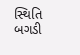સ્થિતિ બગડી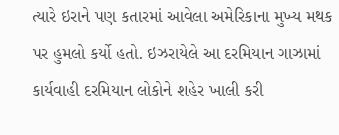ત્યારે ઇરાને પણ કતારમાં આવેલા અમેરિકાના મુખ્ય મથક પર હુમલો કર્યો હતો. ઇઝરાયેલે આ દરમિયાન ગાઝામાં કાર્યવાહી દરમિયાન લોકોને શહેર ખાલી કરી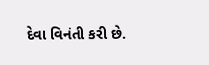દેવા વિનંતી કરી છે.